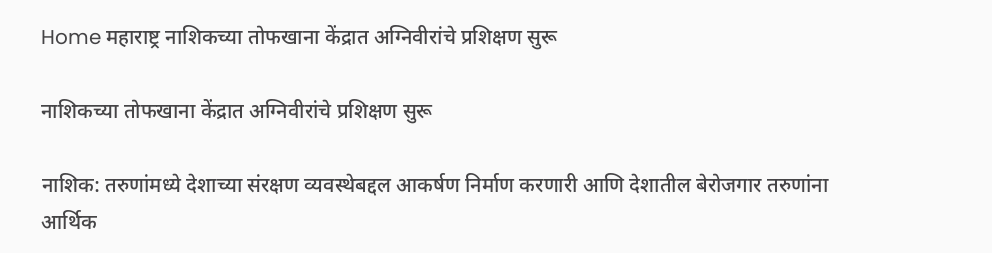Home महाराष्ट्र नाशिकच्या तोफखाना केंद्रात अग्निवीरांचे प्रशिक्षण सुरू

नाशिकच्या तोफखाना केंद्रात अग्निवीरांचे प्रशिक्षण सुरू

नाशिक: तरुणांमध्ये देशाच्या संरक्षण व्यवस्थेबद्दल आकर्षण निर्माण करणारी आणि देशातील बेरोजगार तरुणांना आर्थिक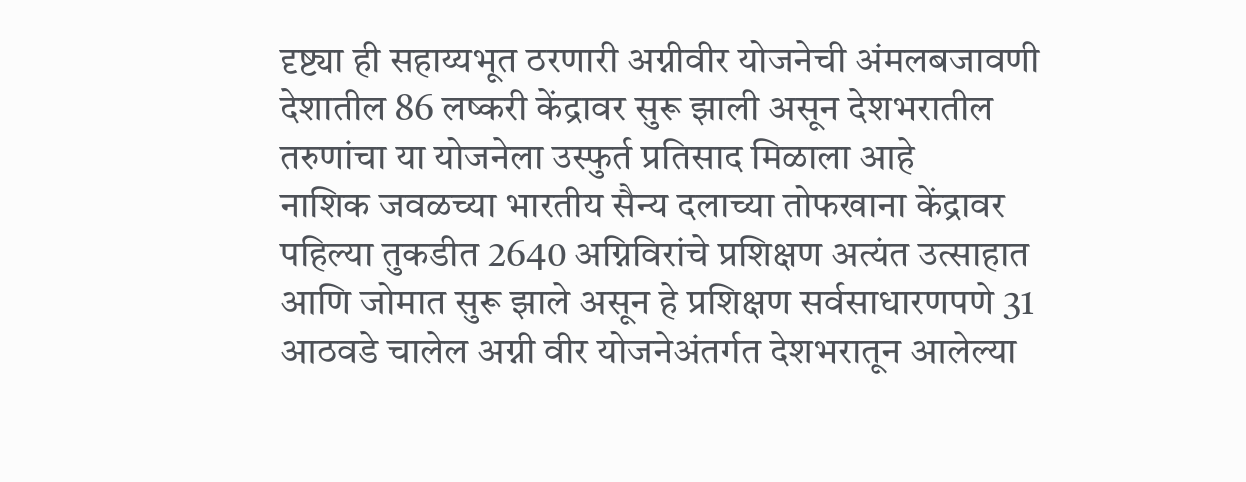दृष्ट्या ही सहाय्यभूत ठरणारी अग्नीवीर योजनेची अंमलबजावणी देशातील 86 लष्करी केंद्रावर सुरू झाली असून देशभरातील तरुणांचा या योजनेला उस्फुर्त प्रतिसाद मिळाला आहे
नाशिक जवळच्या भारतीय सैन्य दलाच्या तोफखाना केंद्रावर पहिल्या तुकडीत 2640 अग्निविरांचे प्रशिक्षण अत्यंत उत्साहात आणि जोमात सुरू झाले असून हे प्रशिक्षण सर्वसाधारणपणे 31 आठवडे चालेल अग्नी वीर योजनेअंतर्गत देशभरातून आलेल्या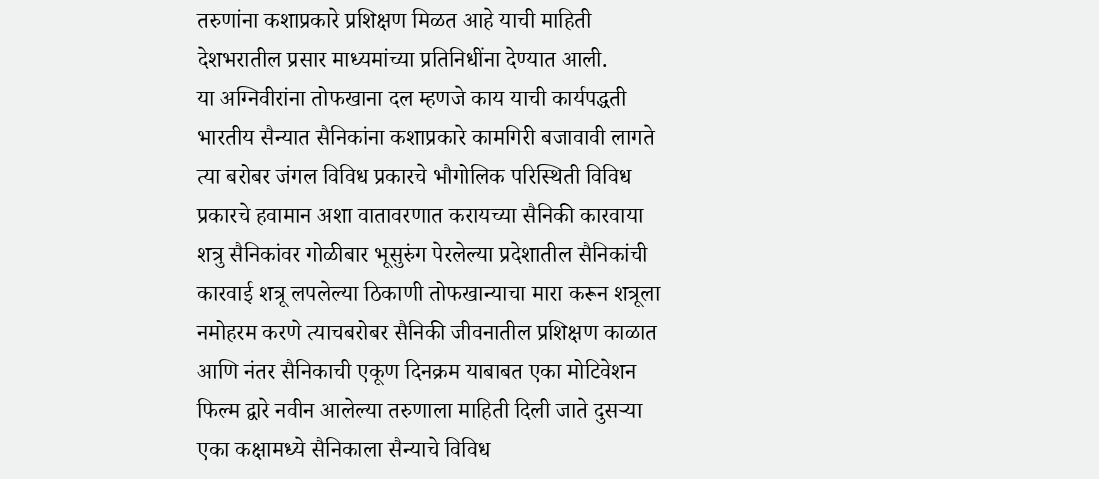तरुणांना कशाप्रकारे प्रशिक्षण मिळत आहे याची माहिती देशभरातील प्रसार माध्यमांच्या प्रतिनिधींना देण्यात आली.
या अग्निवीरांना तोफखाना दल म्हणजे काय याची कार्यपद्धती भारतीय सैन्यात सैनिकांना कशाप्रकारे कामगिरी बजावावी लागते त्या बरोबर जंगल विविध प्रकारचे भौगोलिक परिस्थिती विविध प्रकारचे हवामान अशा वातावरणात करायच्या सैनिकी कारवाया शत्रु सैनिकांवर गोळीबार भूसुरुंग पेरलेल्या प्रदेशातील सैनिकांची कारवाई शत्रू लपलेल्या ठिकाणी तोफखान्याचा मारा करून शत्रूला नमोहरम करणे त्याचबरोबर सैनिकी जीवनातील प्रशिक्षण काळात आणि नंतर सैनिकाची एकूण दिनक्रम याबाबत एका मोटिवेशन फिल्म द्वारे नवीन आलेल्या तरुणाला माहिती दिली जाते दुसऱ्या एका कक्षामध्ये सैनिकाला सैन्याचे विविध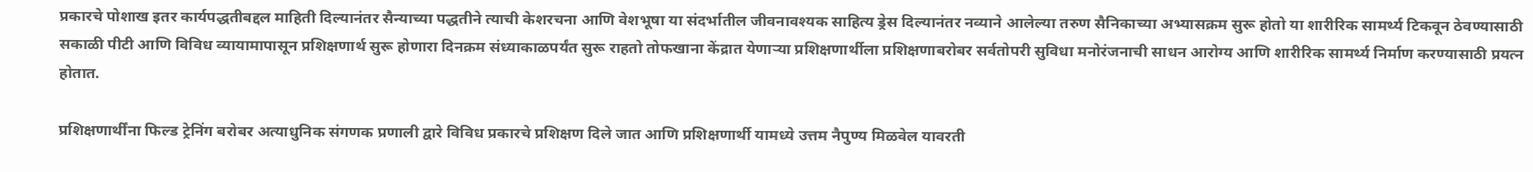प्रकारचे पोशाख इतर कार्यपद्धतीबद्दल माहिती दिल्यानंतर सैन्याच्या पद्धतीने त्याची केशरचना आणि वेशभूषा या संदर्भातील जीवनावश्यक साहित्य ड्रेस दिल्यानंतर नव्याने आलेल्या तरुण सैनिकाच्या अभ्यासक्रम सुरू होतो या शारीरिक सामर्थ्य टिकवून ठेवण्यासाठी सकाळी पीटी आणि विविध व्यायामापासून प्रशिक्षणार्थ सुरू होणारा दिनक्रम संध्याकाळपर्यंत सुरू राहतो तोफखाना केंद्रात येणाऱ्या प्रशिक्षणार्थीला प्रशिक्षणाबरोबर सर्वतोपरी सुविधा मनोरंजनाची साधन आरोग्य आणि शारीरिक सामर्थ्य निर्माण करण्यासाठी प्रयत्न होतात.

प्रशिक्षणार्थींना फिल्ड ट्रेनिंग बरोबर अत्याधुनिक संगणक प्रणाली द्वारे विविध प्रकारचे प्रशिक्षण दिले जात आणि प्रशिक्षणार्थी यामध्ये उत्तम नैपुण्य मिळवेल यावरती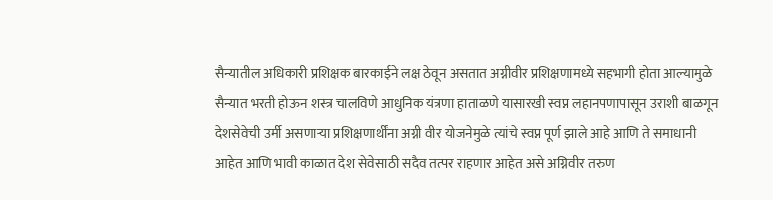सैन्यातील अधिकारी प्रशिक्षक बारकाईने लक्ष ठेवून असतात अग्नीवीर प्रशिक्षणामध्ये सहभागी होता आल्यामुळे सैन्यात भरती होऊन शस्त्र चालविणे आधुनिक यंत्रणा हाताळणे यासारखी स्वप्न लहानपणापासून उराशी बाळगून देशसेवेची उर्मी असणाऱ्या प्रशिक्षणार्थींना अग्नी वीर योजनेमुळे त्यांचे स्वप्न पूर्ण झाले आहे आणि ते समाधानी आहेत आणि भावी काळात देश सेवेसाठी सदैव तत्पर राहणार आहेत असे अग्निवीर तरुण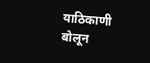याठिकाणी बोलून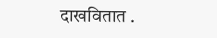दाखवितात .